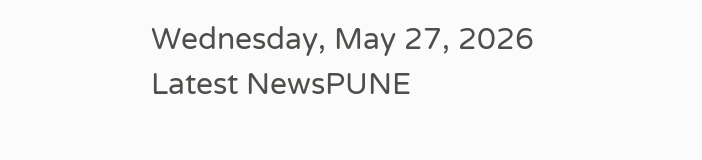Wednesday, May 27, 2026
Latest NewsPUNE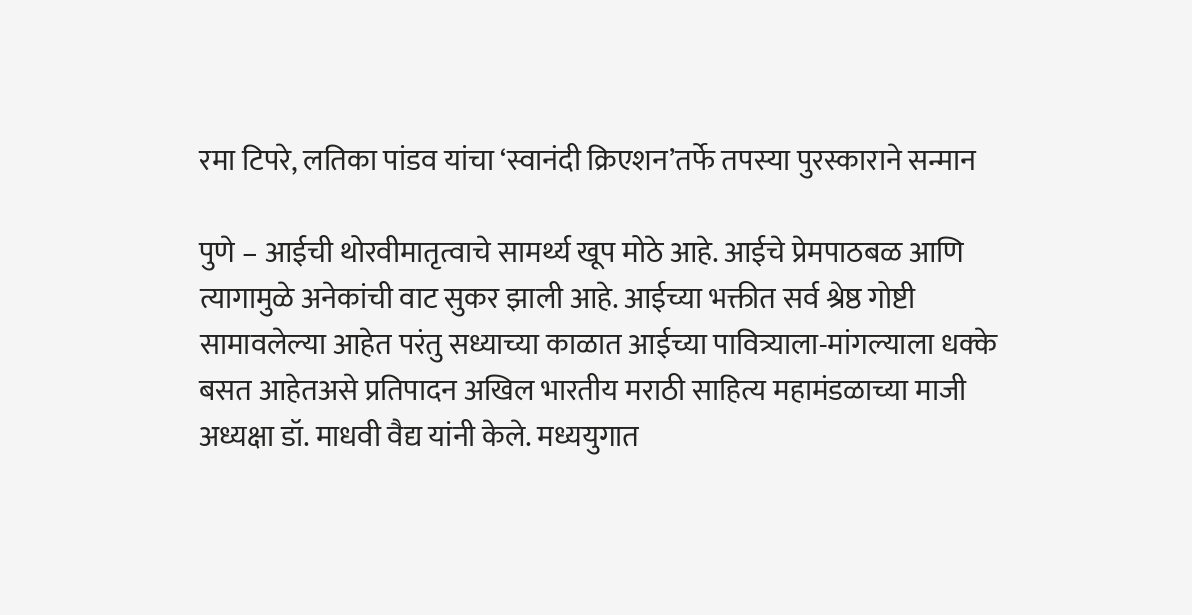रमा टिपरे, लतिका पांडव यांचा ‘स्वानंदी क्रिएशन’तर्फे तपस्या पुरस्काराने सन्मान

पुणे – आईची थोरवीमातृत्वाचे सामर्थ्य खूप मोठे आहे. आईचे प्रेमपाठबळ आणि त्यागामुळे अनेकांची वाट सुकर झाली आहे. आईच्या भक्तीत सर्व श्रेष्ठ गोष्टी सामावलेल्या आहेत परंतु सध्याच्या काळात आईच्या पावित्र्याला-मांगल्याला धक्के बसत आहेतअसे प्रतिपादन अखिल भारतीय मराठी साहित्य महामंडळाच्या माजी अध्यक्षा डॉ. माधवी वैद्य यांनी केले. मध्ययुगात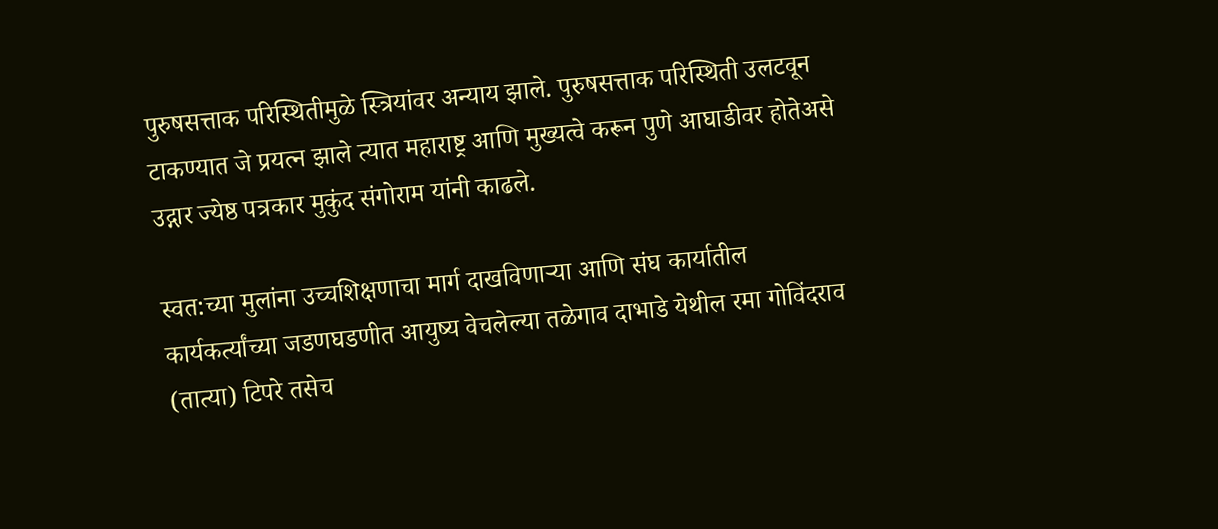पुरुषसत्ताक परिस्थितीमुळे स्त्रियांवर अन्याय झाले. पुरुषसत्ताक परिस्थिती उलटवून टाकण्यात जे प्रयत्न झाले त्यात महाराष्ट्र आणि मुख्यत्वे करून पुणे आघाडीवर होतेअसे उद्गार ज्येष्ठ पत्रकार मुकुंद संगोराम यांनी काढले.

स्वत:च्या मुलांना उच्चशिक्षणाचा मार्ग दाखविणाऱ्या आणि संघ कार्यातील कार्यकर्त्यांच्या जडणघडणीत आयुष्य वेचलेल्या तळेगाव दाभाडे येथील रमा गोविंदराव (तात्या) टिपरे तसेच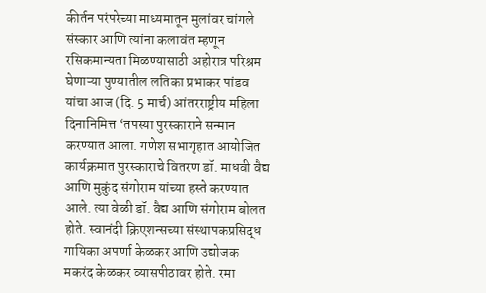कीर्तन परंपरेच्या माध्यमातून मुलांवर चांगले संस्कार आणि त्यांना कलावंत म्हणून रसिकमान्यता मिळण्यासाठी अहोरात्र परिश्रम घेणाऱ्या पुण्यातील लतिका प्रभाकर पांडव यांचा आज (दि. 5 मार्च) आंतरराष्ट्रीय महिला दिनानिमित्त ‘तपस्या पुरस्काराने सन्मान करण्यात आला. गणेश सभागृहात आयोजित कार्यक्रमात पुरस्काराचे वितरण डॉ. माधवी वैद्य आणि मुकुंद संगोराम यांच्या हस्ते करण्यात आले. त्या वेळी डॉ. वैद्य आणि संगोराम बोलत होते. स्वानंदी क्रिएशन्सच्या संस्थापकप्रसिद्ध गायिका अपर्णा केळकर आणि उद्योजक मकरंद केळकर व्यासपीठावर होते. रमा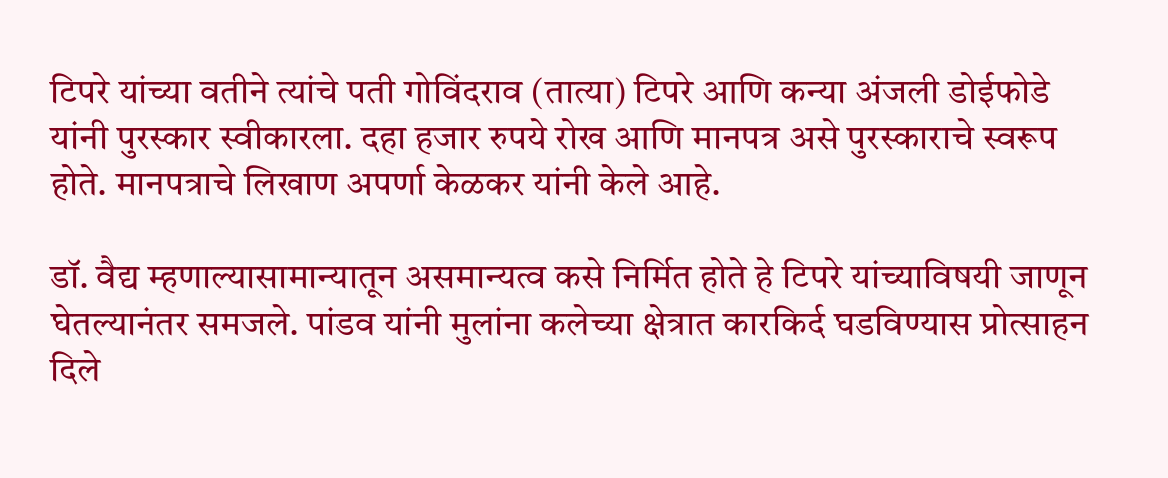टिपरे यांच्या वतीने त्यांचे पती गोविंदराव (तात्या) टिपरे आणि कन्या अंजली डोईफोडे यांनी पुरस्कार स्वीकारला. दहा हजार रुपये रोख आणि मानपत्र असे पुरस्काराचे स्वरूप होते. मानपत्राचे लिखाण अपर्णा केळकर यांनी केले आहे.

डॉ. वैद्य म्हणाल्यासामान्यातून असमान्यत्व कसे निर्मित होते हे टिपरे यांच्याविषयी जाणून घेतल्यानंतर समजले. पांडव यांनी मुलांना कलेच्या क्षेत्रात कारकिर्द घडविण्यास प्रोत्साहन दिले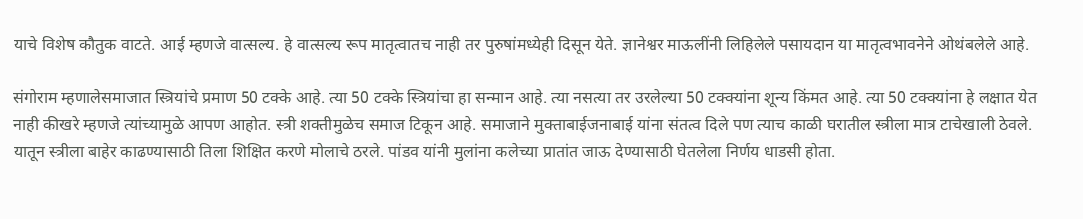याचे विशेष कौतुक वाटते. आई म्हणजे वात्सल्य. हे वात्सल्य रूप मातृत्वातच नाही तर पुरुषांमध्येही दिसून येते. ज्ञानेश्वर माऊलींनी लिहिलेले पसायदान या मातृत्वभावनेने ओथंबलेले आहे.

संगोराम म्हणालेसमाजात स्त्रियांचे प्रमाण 50 टक्के आहे. त्या 50 टक्के स्त्रियांचा हा सन्मान आहे. त्या नसत्या तर उरलेल्या 50 टक्क्यांना शून्य किंमत आहे. त्या 50 टक्क्यांना हे लक्षात येत नाही कीखरे म्हणजे त्यांच्यामुळे आपण आहोत. स्त्री शक्तीमुळेच समाज टिकून आहे. समाजाने मुक्ताबाईजनाबाई यांना संतत्व दिले पण त्याच काळी घरातील स्त्रीला मात्र टाचेखाली ठेवले. यातून स्त्रीला बाहेर काढण्यासाठी तिला शिक्षित करणे मोलाचे ठरले. पांडव यांनी मुलांना कलेच्या प्रातांत जाऊ देण्यासाठी घेतलेला निर्णय धाडसी होता.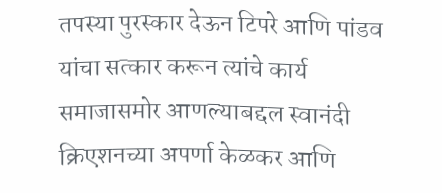तपस्या पुरस्कार देऊन टिपरे आणि पांडव यांचा सत्कार करून त्यांचे कार्य समाजासमोर आणल्याबद्दल स्वानंदी क्रिएशनच्या अपर्णा केळकर आणि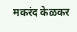मकरंद केळकर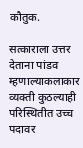कौतुक.

सत्काराला उत्तर देताना पांडव म्हणाल्याकलाकार व्यक्ती कुठल्याही परिस्थितीत उच्च पदावर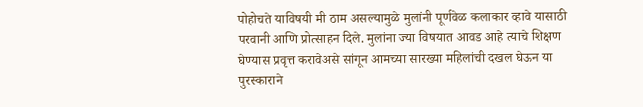पोहोचते याविषयी मी ठाम असल्यामुळे मुलांनी पूर्णवेळ कलाकार व्हावे यासाठी परवानी आणि प्रोत्साहन दिले. मुलांना ज्या विषयात आवड आहे त्याचे शिक्षण घेण्यास प्रवृत्त करावेअसे सांगून आमच्या सारख्या महिलांची दखल घेऊन या पुरस्काराने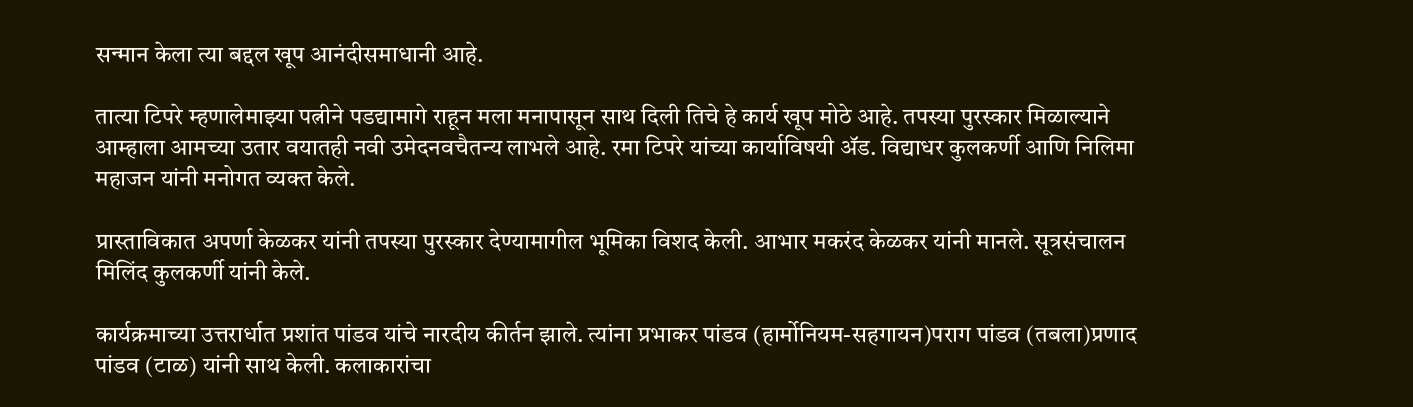सन्मान केला त्या बद्दल खूप आनंदीसमाधानी आहे.

तात्या टिपरे म्हणालेमाझ्या पत्नीने पडद्यामागे राहून मला मनापासून साथ दिली तिचे हे कार्य खूप मोठे आहे. तपस्या पुरस्कार मिळाल्याने आम्हाला आमच्या उतार वयातही नवी उमेदनवचैतन्य लाभले आहे. रमा टिपरे यांच्या कार्याविषयी ॲड. विद्याधर कुलकर्णी आणि निलिमा महाजन यांनी मनोगत व्यक्त केले.

प्रास्ताविकात अपर्णा केळकर यांनी तपस्या पुरस्कार देण्यामागील भूमिका विशद केली. आभार मकरंद केळकर यांनी मानले. सूत्रसंचालन मिलिंद कुलकर्णी यांनी केले.

कार्यक्रमाच्या उत्तरार्धात प्रशांत पांडव यांचे नारदीय कीर्तन झाले. त्यांना प्रभाकर पांडव (हार्मोनियम-सहगायन)पराग पांडव (तबला)प्रणाद पांडव (टाळ) यांनी साथ केली. कलाकारांचा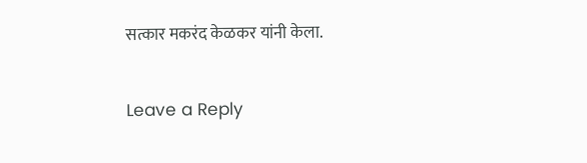सत्कार मकरंद केळकर यांनी केला.

Leave a Reply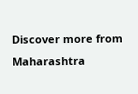Discover more from Maharashtra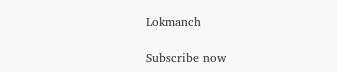Lokmanch

Subscribe now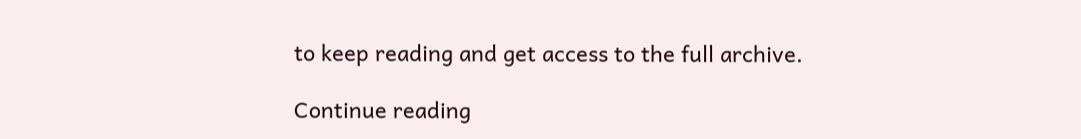to keep reading and get access to the full archive.

Continue reading